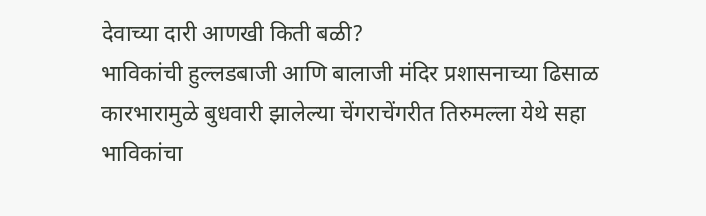देवाच्या दारी आणखी किती बळी?
भाविकांची हुल्लडबाजी आणि बालाजी मंदिर प्रशासनाच्या ढिसाळ कारभारामुळे बुधवारी झालेल्या चेंगराचेंगरीत तिरुमल्ला येथे सहा भाविकांचा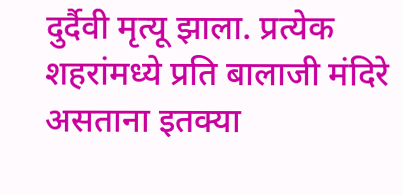दुर्दैवी मृत्यू झाला. प्रत्येक शहरांमध्ये प्रति बालाजी मंदिरे असताना इतक्या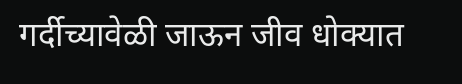गर्दीच्यावेळी जाऊन जीव धोक्यात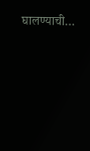घालण्याची…